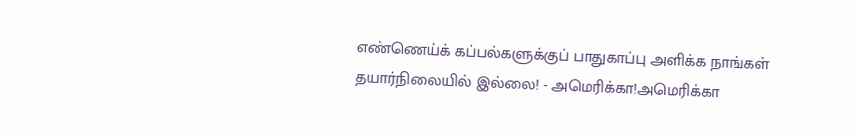எண்ணெய்க் கப்பல்களுக்குப் பாதுகாப்பு அளிக்க நாங்கள் தயார்நிலையில் இல்லை! - அமெரிக்கா!அமெரிக்கா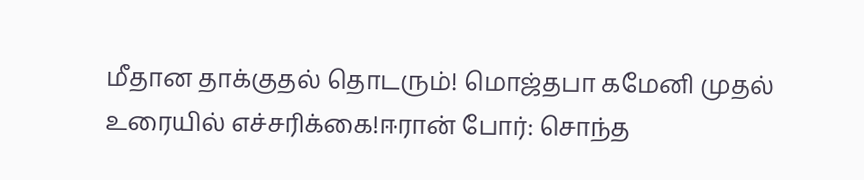மீதான தாக்குதல் தொடரும்! மொஜ்தபா கமேனி முதல் உரையில் எச்சரிக்கை!ஈரான் போர்: சொந்த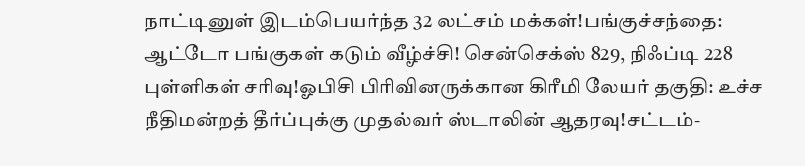நாட்டினுள் இடம்பெயர்ந்த 32 லட்சம் மக்கள்!பங்குச்சந்தை: ஆட்டோ பங்குகள் கடும் வீழ்ச்சி! சென்செக்ஸ் 829, நிஃப்டி 228 புள்ளிகள் சரிவு!ஓபிசி பிரிவினருக்கான கிரீமி லேயர் தகுதி: உச்ச நீதிமன்றத் தீர்ப்புக்கு முதல்வர் ஸ்டாலின் ஆதரவு!சட்டம்-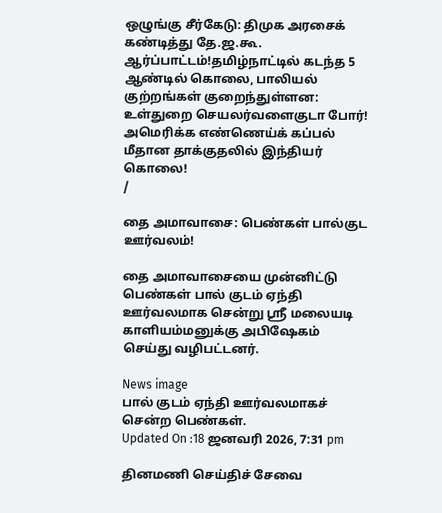ஒழுங்கு சீர்கேடு: திமுக அரசைக் கண்டித்து தே.ஜ.கூ. ஆர்ப்பாட்டம்!தமிழ்நாட்டில் கடந்த 5 ஆண்டில் கொலை, பாலியல் குற்றங்கள் குறைந்துள்ளன: உள்துறை செயலர்வளைகுடா போர்! அமெரிக்க எண்ணெய்க் கப்பல் மீதான தாக்குதலில் இந்தியர் கொலை!
/

தை அமாவாசை: பெண்கள் பால்குட ஊர்வலம்!

தை அமாவாசையை முன்னிட்டு பெண்கள் பால் குடம் ஏந்தி ஊர்வலமாக சென்று ஸ்ரீ மலையடி காளியம்மனுக்கு அபிஷேகம் செய்து வழிபட்டனர்.

News image
பால் குடம் ஏந்தி ஊர்வலமாகச் சென்ற பெண்கள்.
Updated On :18 ஜனவரி 2026, 7:31 pm

தினமணி செய்திச் சேவை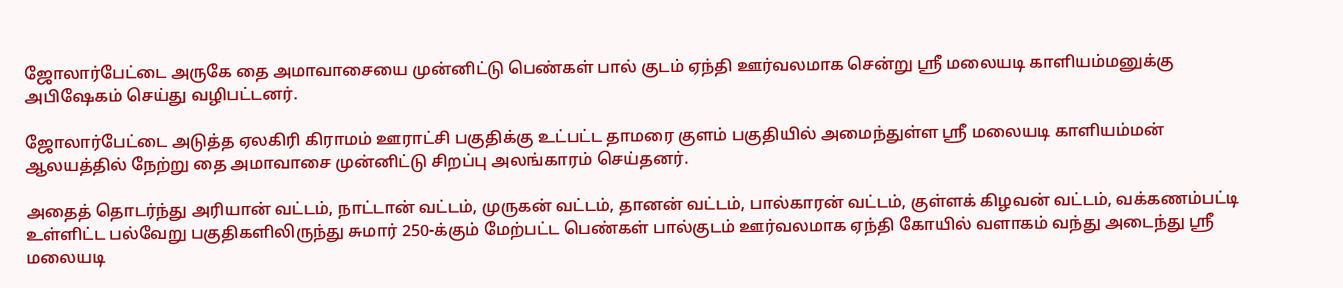ஜோலார்பேட்டை அருகே தை அமாவாசையை முன்னிட்டு பெண்கள் பால் குடம் ஏந்தி ஊர்வலமாக சென்று ஸ்ரீ மலையடி காளியம்மனுக்கு அபிஷேகம் செய்து வழிபட்டனர்.

ஜோலார்பேட்டை அடுத்த ஏலகிரி கிராமம் ஊராட்சி பகுதிக்கு உட்பட்ட தாமரை குளம் பகுதியில் அமைந்துள்ள ஸ்ரீ மலையடி காளியம்மன் ஆலயத்தில் நேற்று தை அமாவாசை முன்னிட்டு சிறப்பு அலங்காரம் செய்தனர்.

அதைத் தொடர்ந்து அரியான் வட்டம், நாட்டான் வட்டம், முருகன் வட்டம், தானன் வட்டம், பால்காரன் வட்டம், குள்ளக் கிழவன் வட்டம், வக்கணம்பட்டி உள்ளிட்ட பல்வேறு பகுதிகளிலிருந்து சுமார் 250-க்கும் மேற்பட்ட பெண்கள் பால்குடம் ஊர்வலமாக ஏந்தி கோயில் வளாகம் வந்து அடைந்து ஸ்ரீ மலையடி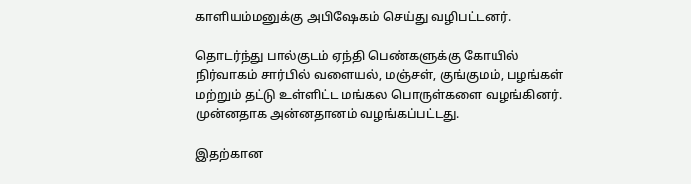காளியம்மனுக்கு அபிஷேகம் செய்து வழிபட்டனர்.

தொடர்ந்து பால்குடம் ஏந்தி பெண்களுக்கு கோயில் நிர்வாகம் சார்பில் வளையல், மஞ்சள், குங்குமம், பழங்கள் மற்றும் தட்டு உள்ளிட்ட மங்கல பொருள்களை வழங்கினர். முன்னதாக அன்னதானம் வழங்கப்பட்டது.

இதற்கான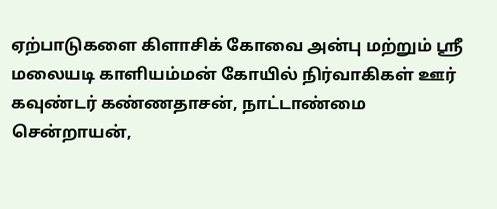ஏற்பாடுகளை கிளாசிக் கோவை அன்பு மற்றும் ஸ்ரீ மலையடி காளியம்மன் கோயில் நிர்வாகிகள் ஊர் கவுண்டர் கண்ணதாசன், நாட்டாண்மை சென்றாயன்,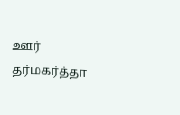ஊர் தர்மகர்த்தா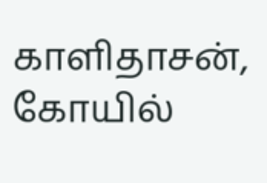காளிதாசன், கோயில்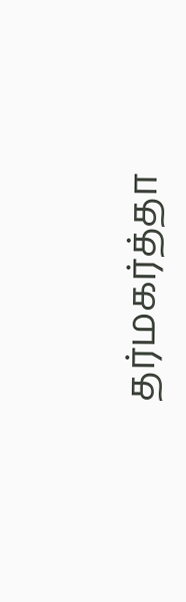தர்மகர்த்தா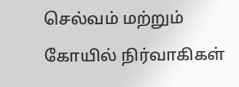செல்வம் மற்றும் கோயில் நிர்வாகிகள்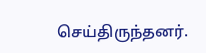செய்திருந்தனர்.